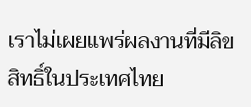เราไม่เผยแพร่ผลงานที่มีลิขสิทธิ์ในประเทศไทย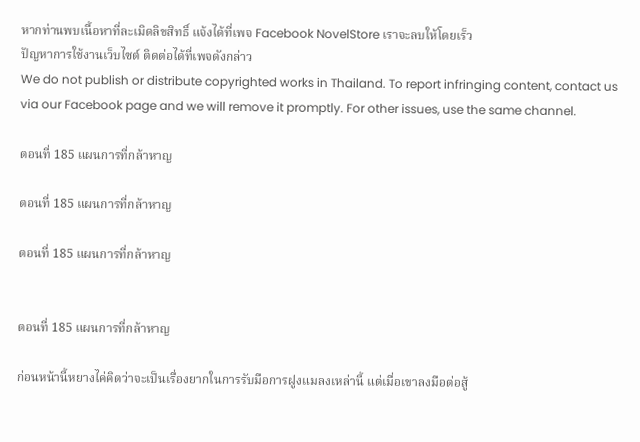หากท่านพบเนื้อหาที่ละเมิดลิขสิทธิ์ แจ้งได้ที่เพจ Facebook NovelStore เราจะลบให้โดยเร็ว
ปัญหาการใช้งานเว็บไซต์ ติดต่อได้ที่เพจดังกล่าว
We do not publish or distribute copyrighted works in Thailand. To report infringing content, contact us via our Facebook page and we will remove it promptly. For other issues, use the same channel.

ตอนที่ 185 แผนการที่กล้าหาญ

ตอนที่ 185 แผนการที่กล้าหาญ

ตอนที่ 185 แผนการที่กล้าหาญ


ตอนที่ 185 แผนการที่กล้าหาญ

ก่อนหน้านี้หยางไค่คิดว่าจะเป็นเรื่องยากในการรับมือการฝูงแมลงเหล่านี้ แต่เมื่อเขาลงมือต่อสู้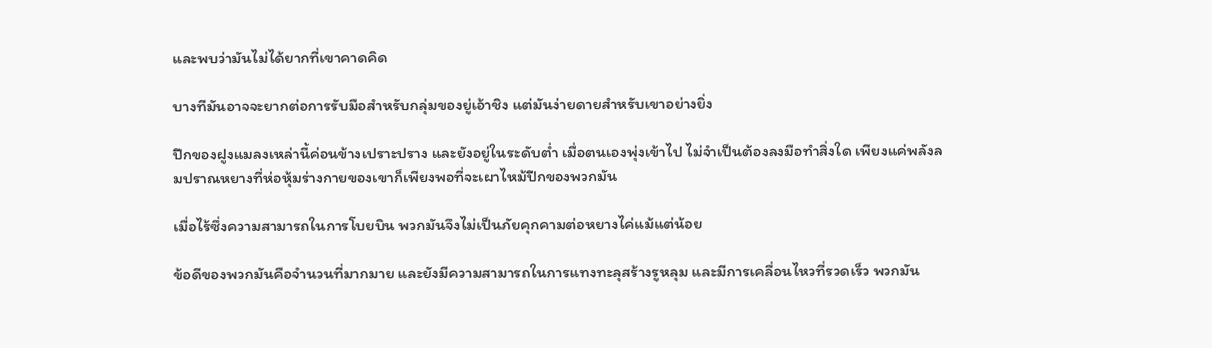และพบว่ามันไม่ได้ยากที่เขาคาดคิด

บางทีมันอาจจะยากต่อการรับมือสำหรับกลุ่มของยู่เอ้าชิง แต่มันง่ายดายสำหรับเขาอย่างยิ่ง

ปีกของฝูงแมลงเหล่านี้ค่อนข้างเปราะปราง และยังอยู่ในระดับต่ำ เมื่อตนเองพุ่งเข้าไป ไม่จำเป็นต้องลงมือทำสิ่งใด เพียงแค่พลังลมปราณหยางที่ห่อหุ้มร่างกายของเขาก็เพียงพอที่จะเผาไหม้ปีกของพวกมัน

เมื่อไร้ซึ่งความสามารถในการโบยบิน พวกมันจึงไม่เป็นภัยคุกคามต่อหยางไค่แม้แต่น้อย

ข้อดีของพวกมันคือจำนวนที่มากมาย และยังมีความสามารถในการแทงทะลุสร้างรูหลุม และมีการเคลื่อนไหวที่รวดเร็ว พวกมัน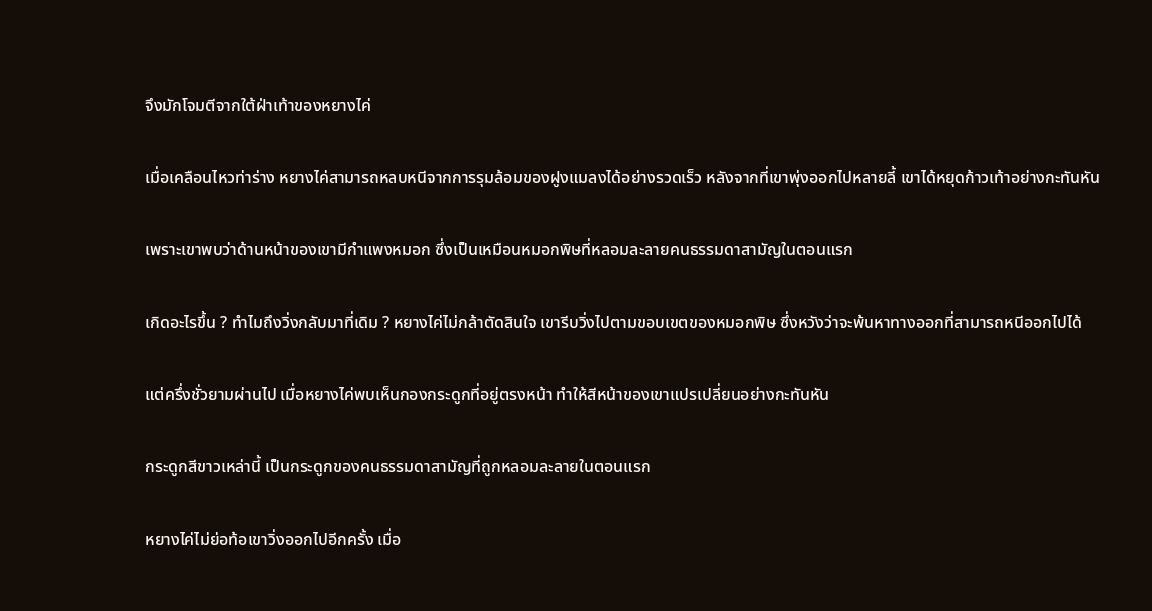จึงมักโจมตีจากใต้ฝ่าเท้าของหยางไค่

เมื่อเคลือนไหวท่าร่าง หยางไค่สามารถหลบหนีจากการรุมล้อมของฝูงแมลงได้อย่างรวดเร็ว หลังจากที่เขาพุ่งออกไปหลายลี้ เขาได้หยุดก้าวเท้าอย่างกะทันหัน

เพราะเขาพบว่าด้านหน้าของเขามีกำแพงหมอก ซึ่งเป็นเหมือนหมอกพิษที่หลอมละลายคนธรรมดาสามัญในตอนแรก

เกิดอะไรขึ้น ? ทำไมถึงวิ่งกลับมาที่เดิม ? หยางไค่ไม่กล้าตัดสินใจ เขารีบวิ่งไปตามขอบเขตของหมอกพิษ ซึ่งหวังว่าจะพ้นหาทางออกที่สามารถหนีออกไปได้

แต่ครึ่งชั่วยามผ่านไป เมื่อหยางไค่พบเห็นกองกระดูกที่อยู่ตรงหน้า ทำให้สีหน้าของเขาแปรเปลี่ยนอย่างกะทันหัน

กระดูกสีขาวเหล่านี้ เป็นกระดูกของคนธรรมดาสามัญที่ถูกหลอมละลายในตอนแรก

หยางไค่ไม่ย่อท้อเขาวิ่งออกไปอีกครั้ง เมื่อ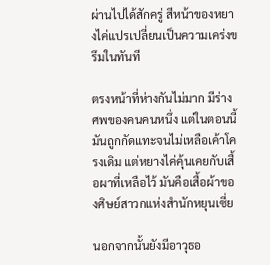ผ่านไปได้สักครู่ สีหน้าของหยางไค่แปรเปลี่ยนเป็นความเคร่งขรึมในทันที

ตรงหน้าที่ห่างกันไม่มาก มีร่างศพของคนคนหนึ่ง แต่ในตอนนี้มันถูกกัดแทะจนไม่เหลือเค้าโครงเดิม แต่หยางไค่คุ้นเคยกับเสื้อผาที่เหลือไว้ มันคือเสื้อผ้าของศิษย์สาวกแห่งสำนักหยุนเซี่ย

นอกจากนั้นยังมีอาวุธอ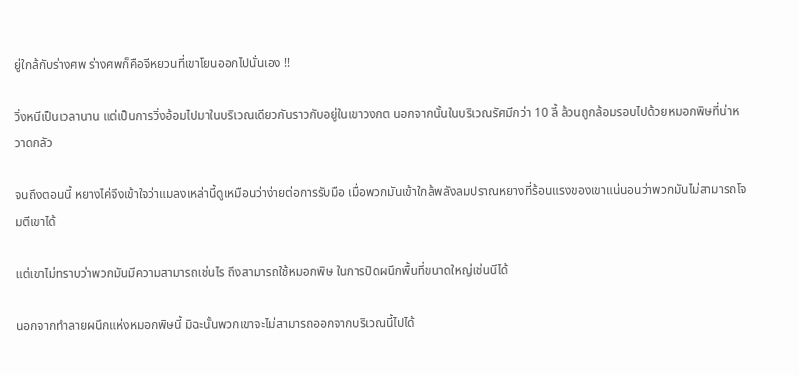ยู่ใกล้กับร่างศพ ร่างศพก็คือจีหยวนที่เขาโยนออกไปนั่นเอง !!

วิ่งหนีเป็นเวลานาน แต่เป็นการวิ่งอ้อมไปมาในบริเวณเดียวกันราวกับอยู่ในเขาวงกต นอกจากนั้นในบริเวณรัศมีกว่า 10 ลี้ ล้วนถูกล้อมรอบไปด้วยหมอกพิษที่น่าหวาดกลัว

จนถึงตอนนี้ หยางไค่จึงเข้าใจว่าแมลงเหล่านี้ดูเหมือนว่าง่ายต่อการรับมือ เมื่อพวกมันเข้าใกล้พลังลมปราณหยางที่ร้อนแรงของเขาแน่นอนว่าพวกมันไม่สามารถโจมตีเขาได้

แต่เขาไม่ทราบว่าพวกมันมีความสามารถเช่นไร ถึงสามารถใช้หมอกพิษ ในการปิดผนึกพื้นที่ขนาดใหญ่เช่นนีได้

นอกจากทำลายผนึกแห่งหมอกพิษนี้ มิฉะนั้นพวกเขาจะไม่สามารถออกจากบริเวณนี้ไปได้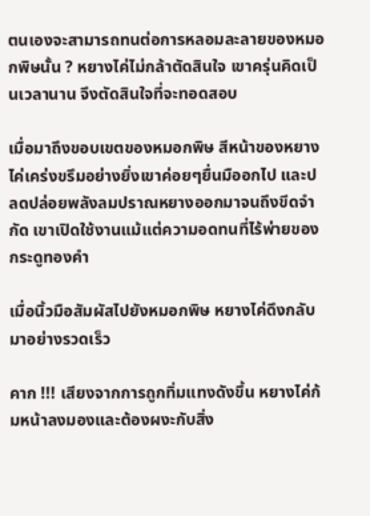ตนเองจะสามารถทนต่อการหลอมละลายของหมอกพิษนั้น ? หยางไค่ไม่กล้าตัดสินใจ เขาครุ่นคิดเป็นเวลานาน จึงตัดสินใจที่จะทอดสอบ

เมื่อมาถึงขอบเขตของหมอกพิษ สีหน้าของหยางไค่เคร่งขรึมอย่างยิ่งเขาค่อยๆยื่นมืออกไป และปลดปล่อยพลังลมปราณหยางออกมาจนถึงขีดจำกัด เขาเปิดใช้งานแม้แต่ความอดทนที่ไร้พ่ายของกระดูทองคำ

เมื่อนิ้วมือสัมผัสไปยังหมอกพิษ หยางไค่ดึงกลับมาอย่างรวดเร็ว

คาก !!! เสียงจากการถูกทิ่มแทงดังขึ้น หยางไค่ก้มหน้าลงมองและต้องผงะกับสิ่ง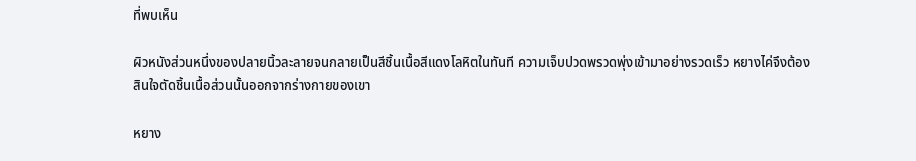ที่พบเห็น

ผิวหนังส่วนหนึ่งของปลายนิ้วละลายจนกลายเป็นสีชิ้นเนื้อสีแดงโลหิตในทันที ความเจ็บปวดพรวดพุ่งเข้ามาอย่างรวดเร็ว หยางไค่จึงต้องสินใจตัดชิ้นเนื้อส่วนนั้นออกจากร่างกายของเขา

หยาง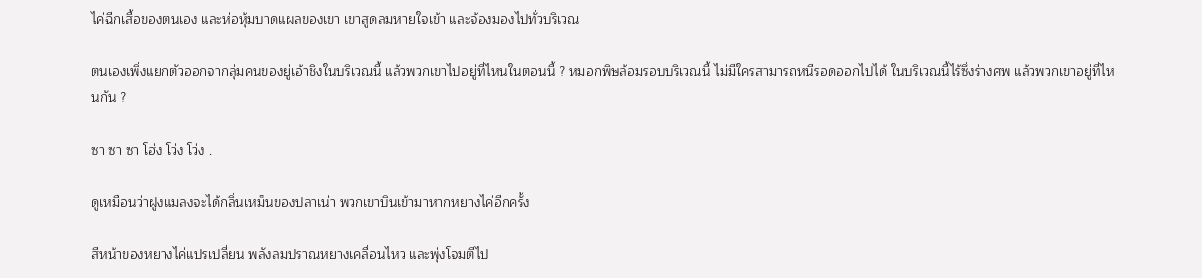ไค่ฉีกเสื้อของตนเอง และห่อหุ้มบาดแผลของเขา เขาสูดลมหายใจเข้า และจ้องมองไปทั่วบริเวณ

ตนเองเพิ่งแยกตัวออกจากลุ่มคนของยู่เอ้าชิงในบริเวณนี้ แล้วพวกเขาไปอยู่ที่ไหนในตอนนี้ ? หมอกพิษล้อมรอบบริเวณนี้ ไม่มีใครสามารถหนีรอดออกไปได้ ในบริเวณนี้ไร้ซึ่งร่างศพ แล้วพวกเขาอยู่ที่ไหนกัน ?

ซา ซา ซา โฮ่ง โว่ง โว่ง .

ดูเหมือนว่าฝูงแมลงจะได้กลิ่นเหม็นของปลาเน่า พวกเขาบินเข้ามาหากหยางไค่อีกครั้ง

สีหน้าของหยางไค่แปรเปลี่ยน พลังลมปราณหยางเคลื่อนไหว และพุ่งโจมตีไป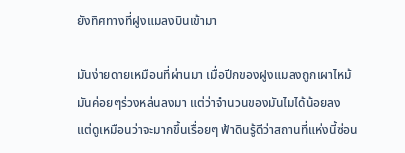ยังทิศทางที่ฝูงแมลงบินเข้ามา

มันง่ายดายเหมือนที่ผ่านมา เมื่อปีกของฝูงแมลงถูกเผาไหม้ มันค่อยๆร่วงหล่นลงมา แต่ว่าจำนวนของมันไมได้น้อยลง แต่ดูเหมือนว่าจะมากขึ้นเรื่อยๆ ฟ้าดินรู้ดีว่าสถานที่แห่งนี้ซ่อน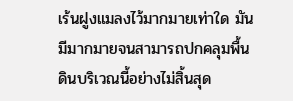เร้นฝูงแมลงไว้มากมายเท่าใด มันมีมากมายจนสามารถปกคลุมพื้นดินบริเวณนี้อย่างไม่สิ้นสุด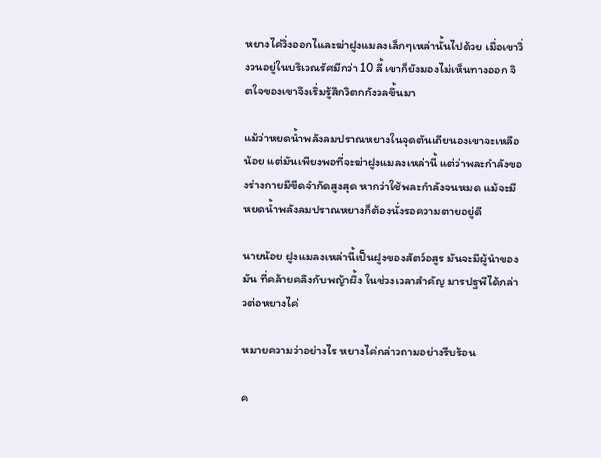หยางไค่วิ่งออกไและฆ่าฝูงแมลงเล็กๆเหล่านั้นไปด้วย เมื่อเขาวิ่งวนอยู่ในบริเวณรัศมีกว่า 10 ลี้ เขาก็ยังมองไม่เห็นทางออก จิตใจของเขาจึงเริ่มรู้สึกวิตกกังวลขึ้นมา

แม้ว่าหยดน้ำพลังลมปราณหยางในจุดตันเถียนองเขาจะเหลือน้อย แต่มันเพียงพอที่จะฆ่าฝูงแมลงเหล่านี้ แต่ว่าพละกำลังของร่างกายมีขีดจำกัดสูงสุด หากว่าใช้พละกำลังจนหมด แม้จะมีหยดน้ำพลังลมปราณหยางก็ต้องนั่งรอความตายอยู่ดี

นายน้อย ฝูงแมลงเหล่านี้เป็นฝูงของสัตว์อสูร มันจะมีผู้นำของมัน ที่คล้ายคลึงกับพญ้าผึ้ง ในช่วงเวลาสำคัญ มารปฐพีได้กล่าวต่อหยางไค่

หมายความว่าอย่างไร หยางไค่กล่าวถามอย่างรีบร้อน

ค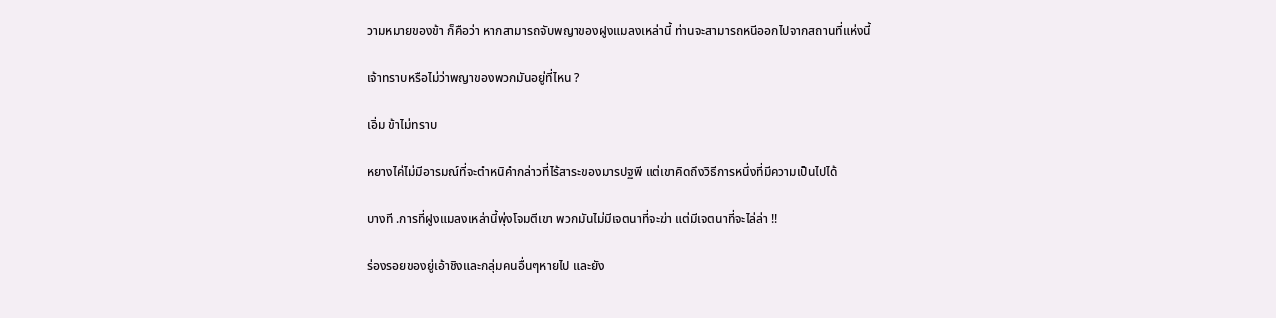วามหมายของข้า ก็คือว่า หากสามารถจับพญาของฝูงแมลงเหล่านี้ ท่านจะสามารถหนีออกไปจากสถานที่แห่งนี้

เจ้าทราบหรือไม่ว่าพญาของพวกมันอยู่ที่ไหน ?

เอิ่ม ข้าไม่ทราบ

หยางไค่ไม่มีอารมณ์ที่จะตำหนิคำกล่าวที่ไร้สาระของมารปฐพี แต่เขาคิดถึงวิธีการหนึ่งที่มีความเป็นไปได้

บางที .การที่ฝูงแมลงเหล่านี้พุ่งโจมตีเขา พวกมันไม่มีเจตนาที่จะฆ่า แต่มีเจตนาที่จะไล่ล่า !!

ร่องรอยของยู่เอ้าชิงและกลุ่มคนอื่นๆหายไป และยัง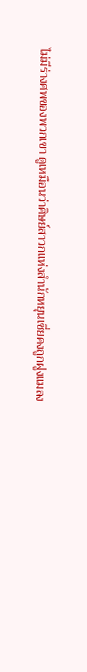ไม่มีร่างศพของพวกเขา ดูเหมือนว่าศิษย์สาวกแห่งสำนักหยุนเซี่ยคงถูกฝูงแมลง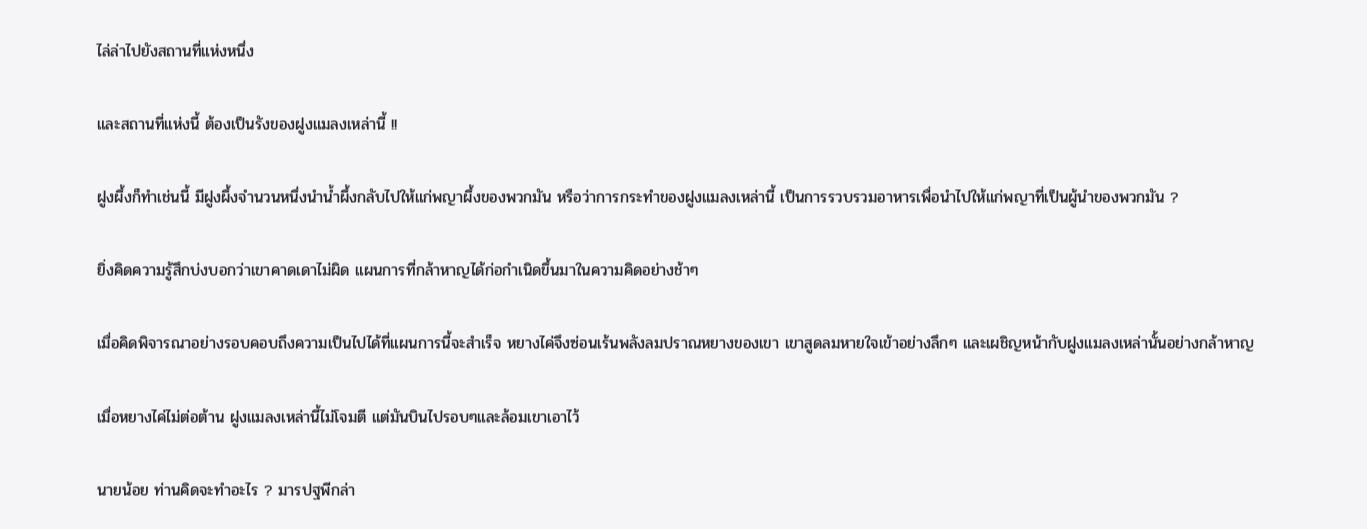ไล่ล่าไปยังสถานที่แห่งหนึ่ง

และสถานที่แห่งนี้ ต้องเป็นรังของฝูงแมลงเหล่านี้ !!

ฝูงผึ้งก็ทำเช่นนี้ มีฝูงผึ้งจำนวนหนึ่งนำน้ำผึ้งกลับไปให้แก่พญาผึ้งของพวกมัน หรือว่าการกระทำของฝูงแมลงเหล่านี้ เป็นการรวบรวมอาหารเพื่อนำไปให้แก่พญาที่เป็นผู้นำของพวกมัน ?

ยิ่งคิดความรู้สึกบ่งบอกว่าเขาคาดเดาไม่ผิด แผนการที่กล้าหาญได้ก่อกำเนิดขึ้นมาในความคิดอย่างช้าๆ

เมื่อคิดพิจารณาอย่างรอบคอบถึงความเป็นไปได้ที่แผนการนี้จะสำเร็จ หยางไค่จึงซ่อนเร้นพลังลมปราณหยางของเขา เขาสูดลมหายใจเข้าอย่างลึกๆ และเผชิญหน้ากับฝูงแมลงเหล่านั้นอย่างกล้าหาญ

เมื่อหยางไค่ไม่ต่อต้าน ฝูงแมลงเหล่านี้ไม่โจมตี แต่มันบินไปรอบๆและล้อมเขาเอาไว้

นายน้อย ท่านคิดจะทำอะไร ? มารปฐพีกล่า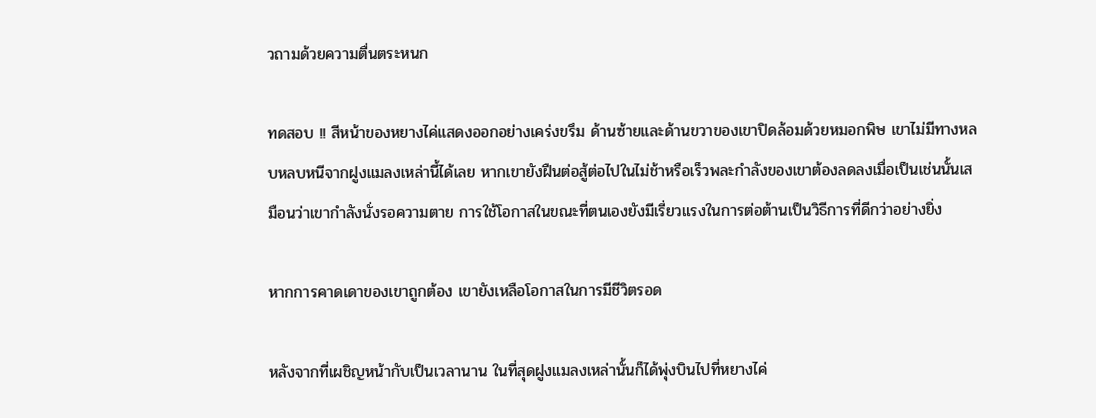วถามด้วยความตื่นตระหนก

ทดสอบ !! สีหน้าของหยางไค่แสดงออกอย่างเคร่งขรึม ด้านซ้ายและด้านขวาของเขาปิดล้อมด้วยหมอกพิษ เขาไม่มีทางหลบหลบหนีจากฝูงแมลงเหล่านี้ได้เลย หากเขายังฝืนต่อสู้ต่อไปในไม่ช้าหรือเร็วพละกำลังของเขาต้องลดลงเมื่อเป็นเช่นนั้นเสมือนว่าเขากำลังนั่งรอความตาย การใช้โอกาสในขณะที่ตนเองยังมีเรี่ยวแรงในการต่อต้านเป็นวิธีการที่ดีกว่าอย่างยิ่ง

หากการคาดเดาของเขาถูกต้อง เขายังเหลือโอกาสในการมีชีวิตรอด

หลังจากที่เผชิญหน้ากับเป็นเวลานาน ในที่สุดฝูงแมลงเหล่านั้นก็ได้พุ่งบินไปที่หยางไค่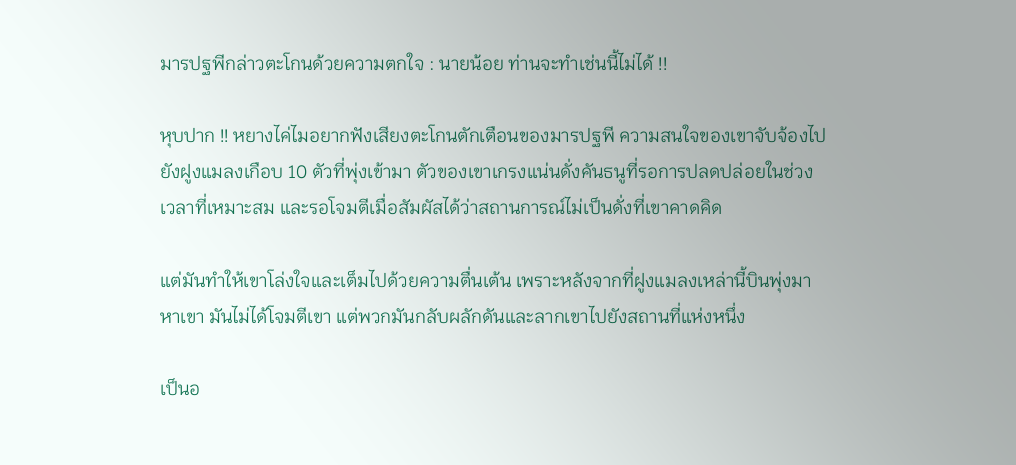มารปฐพีกล่าวตะโกนด้วยความตกใจ : นายน้อย ท่านจะทำเช่นนี้ไม่ได้ !!

หุบปาก !! หยางไค่ไมอยากฟังเสียงตะโกนตักเตือนของมารปฐพี ความสนใจของเขาจับจ้องไปยังฝูงแมลงเกือบ 10 ตัวที่พุ่งเข้ามา ตัวของเขาเกรงแน่นดั่งคันธนูที่รอการปลดปล่อยในช่วงเวลาที่เหมาะสม และรอโจมตีเมื่อสัมผัสได้ว่าสถานการณ์ไม่เป็นดั่งที่เขาคาดคิด

แต่มันทำให้เขาโล่งใจและเต็มไปด้วยความตื่นเต้น เพราะหลังจากที่ฝูงแมลงเหล่านี้บินพุ่งมาหาเขา มันไม่ได้โจมตีเขา แต่พวกมันกลับผลักดันและลากเขาไปยังสถานที่แห่งหนึ่ง

เป็นอ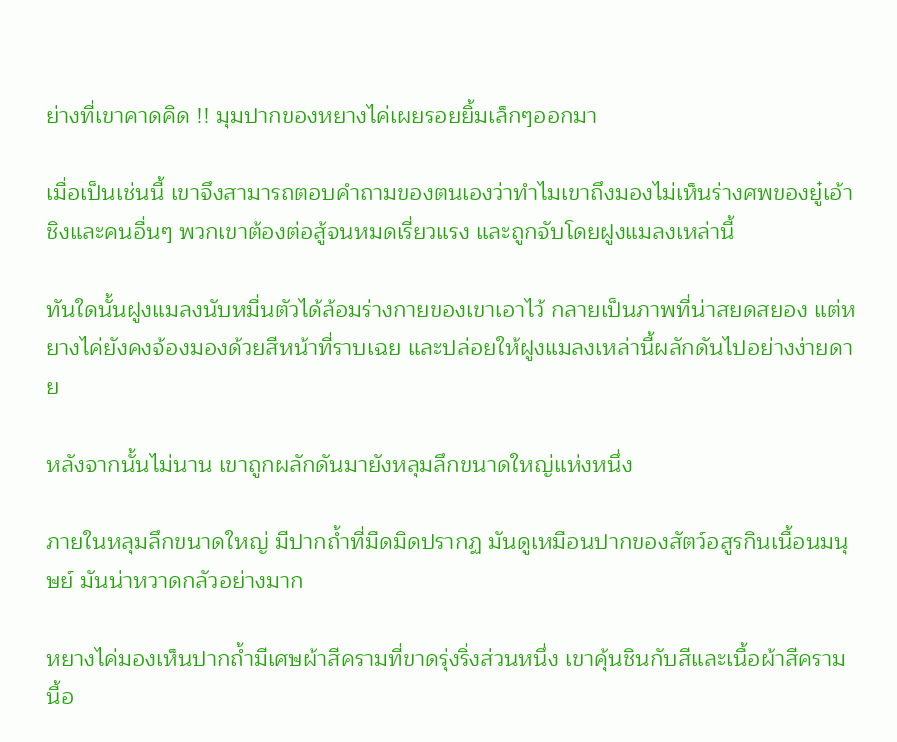ย่างที่เขาคาดคิด !! มุมปากของหยางไค่เผยรอยยิ้มเล็กๆออกมา

เมื่อเป็นเช่นนี้ เขาจึงสามารถตอบคำถามของตนเองว่าทำไมเขาถึงมองไม่เห็นร่างศพของยู๋เอ้าชิงและคนอื่นๆ พวกเขาต้องต่อสู้จนหมดเรี่ยวแรง และถูกจับโดยฝูงแมลงเหล่านี้

ทันใดนั้นฝูงแมลงนับหมื่นตัวได้ล้อมร่างกายของเขาเอาไว้ กลายเป็นภาพที่น่าสยดสยอง แต่หยางไค่ยังคงจ้องมองด้วยสีหน้าที่ราบเฉย และปล่อยให้ฝูงแมลงเหล่านี้ผลักดันไปอย่างง่ายดาย

หลังจากนั้นไม่นาน เขาถูกผลักดันมายังหลุมลึกขนาดใหญ่แห่งหนึ่ง

ภายในหลุมลึกขนาดใหญ่ มีปากถ้ำที่มืดมิดปรากฏ มันดูเหมือนปากของสัตว์อสูรกินเนื้อนมนุษย์ มันน่าหวาดกลัวอย่างมาก

หยางไค่มองเห็นปากถ้ำมีเศษผ้าสีครามที่ขาดรุ่งริ่งส่วนหนึ่ง เขาคุ้นชินกับสีและเนื้อผ้าสีครามนี้อ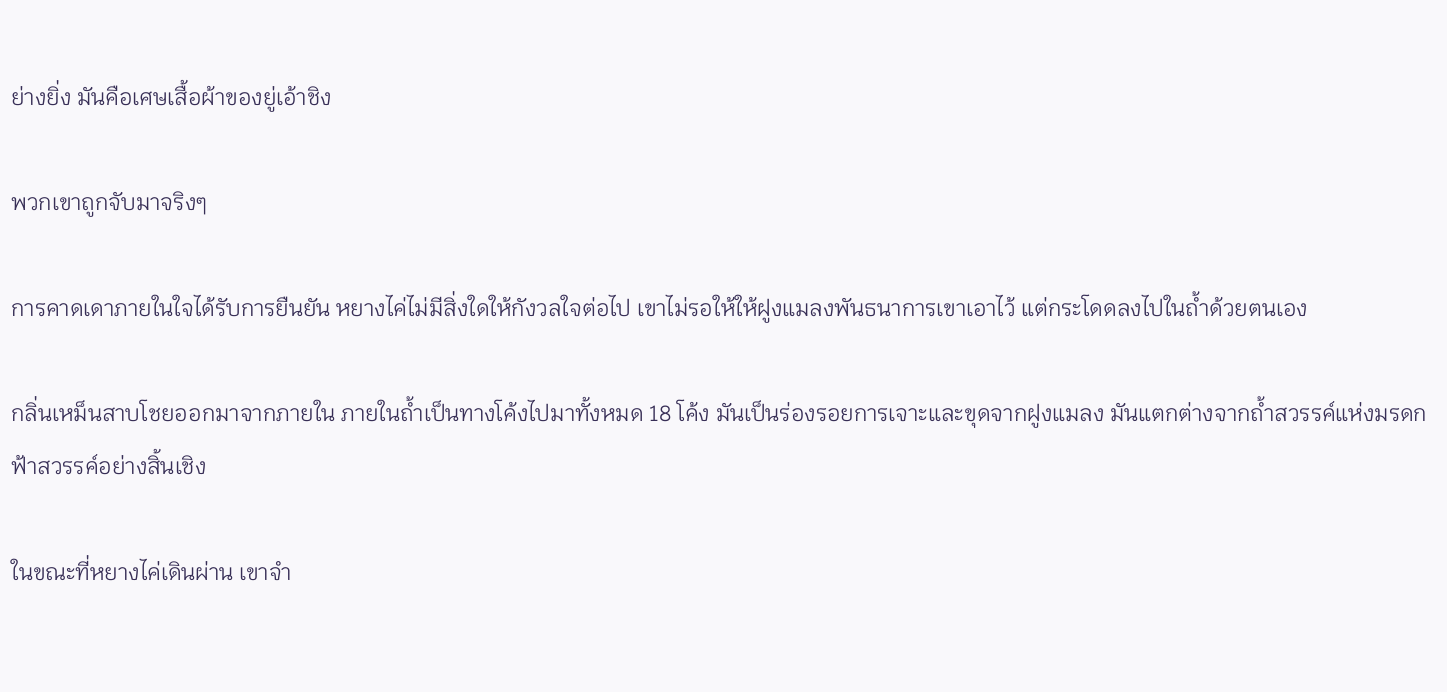ย่างยิ่ง มันคือเศษเสื้อผ้าของยู่เอ้าชิง

พวกเขาถูกจับมาจริงๆ

การคาดเดาภายในใจได้รับการยืนยัน หยางไค่ไม่มีสิ่งใดให้กังวลใจต่อไป เขาไม่รอให้ให้ฝูงแมลงพันธนาการเขาเอาไว้ แต่กระโดดลงไปในถ้ำด้วยตนเอง

กลิ่นเหม็นสาบโชยออกมาจากภายใน ภายในถ้ำเป็นทางโค้งไปมาทั้งหมด 18 โค้ง มันเป็นร่องรอยการเจาะและขุดจากฝูงแมลง มันแตกต่างจากถ้ำสวรรค์แห่งมรดกฟ้าสวรรค์อย่างสิ้นเชิง

ในขณะที่หยางไค่เดินผ่าน เขาจำ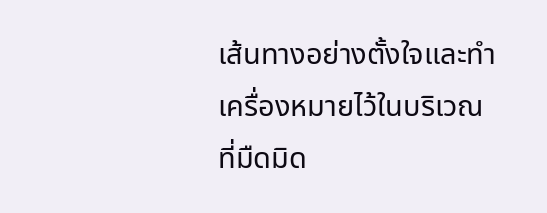เส้นทางอย่างตั้งใจและทำเครื่องหมายไว้ในบริเวณที่มืดมิด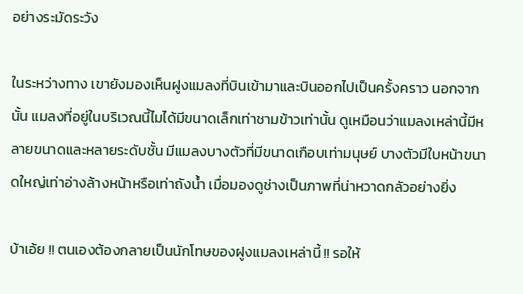อย่างระมัดระวัง

ในระหว่างทาง เขายังมองเห็นฝูงแมลงที่บินเข้ามาและบินออกไปเป็นครั้งคราว นอกจากนั้น แมลงที่อยู่ในบริเวณนี้ไมได้มีขนาดเล็กเท่าชามข้าวเท่านั้น ดูเหมือนว่าแมลงเหล่านี้มีหลายขนาดและหลายระดับชั้น มีแมลงบางตัวที่มีขนาดเกือบเท่ามนุษย์ บางตัวมีใบหน้าขนาดใหญ่เท่าอ่างล้างหน้าหรือเท่าถังน้ำ เมื่อมองดูช่างเป็นภาพที่น่าหวาดกลัวอย่างยิ่ง

บ้าเอ้ย !! ตนเองต้องกลายเป็นนักโทษของฝูงแมลงเหล่านี้ !! รอให้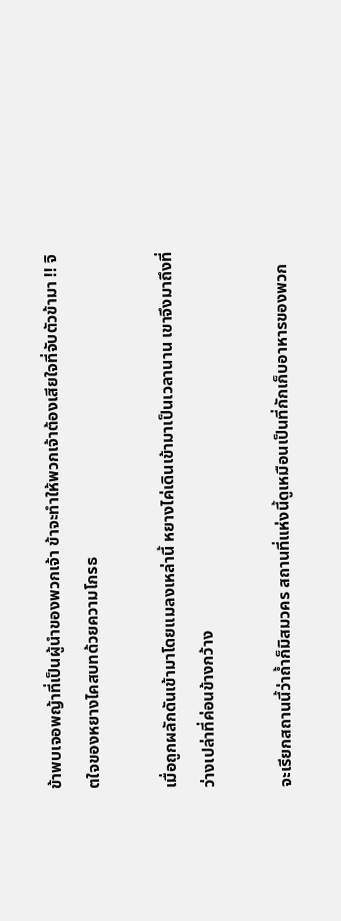ข้าพบเจอพญ้าที่เป็นผู้นำของพวกเจ้า ข้าจะทำให้พวกเจ้าต้องเสียใจที่จับตัวข้ามา !! จิตใจของหยางไคสบทด้วยความโกรธ

เมื่อถูกผลักดันเข้ามาโดยแมลงเหล่านี้ หยางไค่เดินเข้ามาเป็นเวลานาน เขาจึงมาถึงที่ว่างเปล่าที่ค่อนข้างกว้าง

จะเรียกสถานนี้ว่าถ้ำก็มิสมวคร สถานที่แห่งนี้ดูเหมือนเป็นที่กักเก็บอาหารของพวก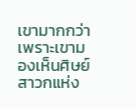เขามากกว่า เพราะเขามองเห็นศิษย์สาวกแห่ง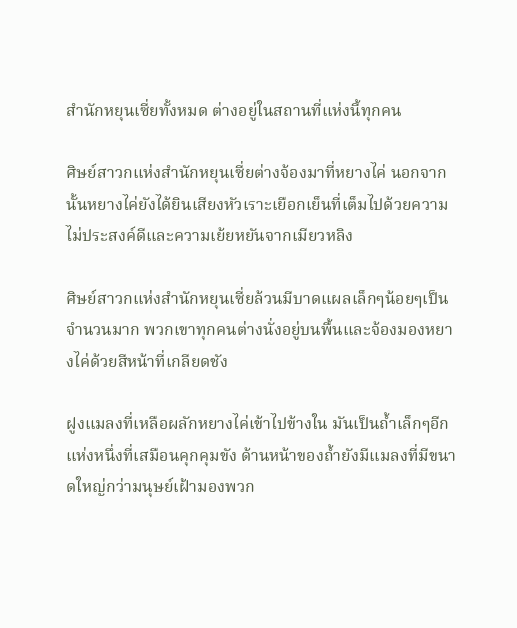สำนักหยุนเซี่ยทั้งหมด ต่างอยู่ในสถานที่แห่งนี้ทุกคน

ศิษย์สาวกแห่งสำนักหยุนเซี่ยต่างจ้องมาที่หยางไค่ นอกจากนั้นหยางไค่ยังได้ยินเสียงหัวเราะเยือกเย็นที่เต็มไปด้วยความไม่ประสงค์ดีและความเย้ยหยันจากเมียวหลิง

ศิษย์สาวกแห่งสำนักหยุนเซี่ยล้วนมีบาดแผลเล็กๆน้อยๆเป็นจำนวนมาก พวกเขาทุกคนต่างนั่งอยู่บนพื้นและจ้องมองหยางไค่ด้วยสีหน้าที่เกลียดชัง

ฝูงแมลงที่เหลือผลักหยางไค่เข้าไปข้างใน มันเป็นถ้ำเล็กๆอีกแห่งหนึ่งที่เสมือนคุกคุมขัง ด้านหน้าของถ้ำยังมีแมลงที่มีขนาดใหญ่กว่ามนุษย์เฝ้ามองพวก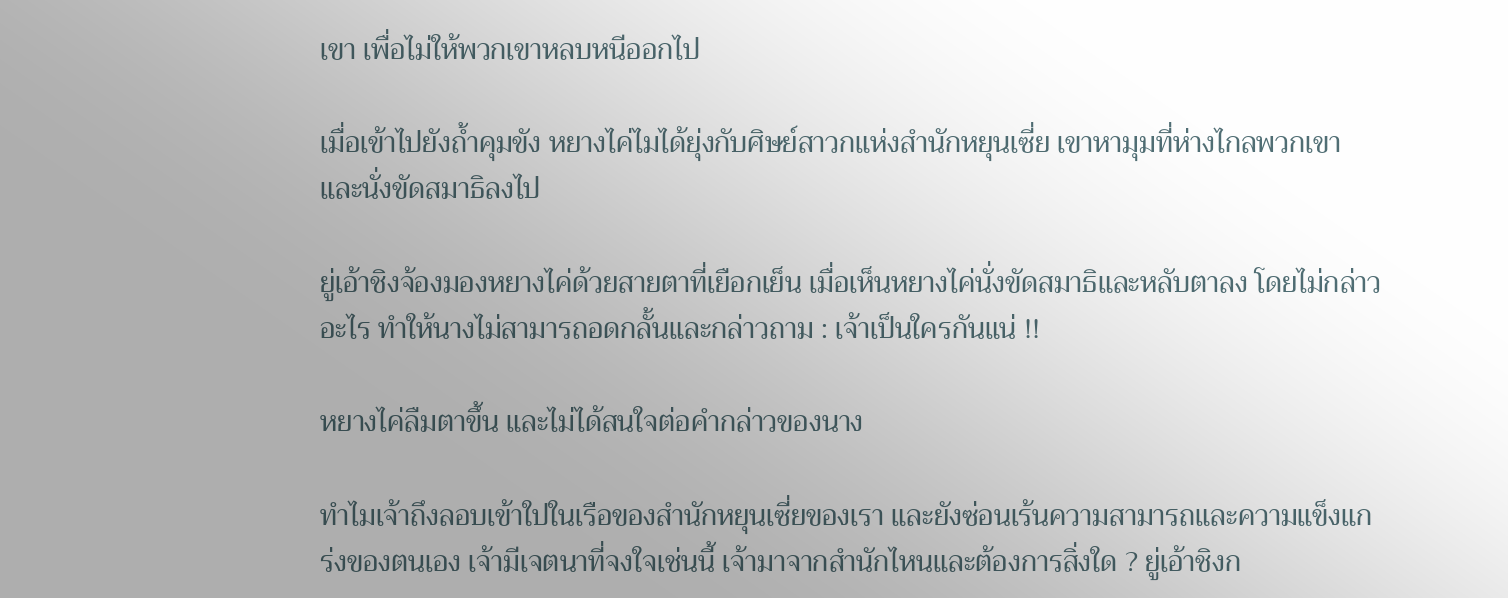เขา เพื่อไม่ให้พวกเขาหลบหนีออกไป

เมื่อเข้าไปยังถ้ำคุมขัง หยางไค่ไมได้ยุ่งกับศิษย์สาวกแห่งสำนักหยุนเซี่ย เขาหามุมที่ห่างไกลพวกเขาและนั่งขัดสมาธิลงไป

ยู่เอ้าชิงจ้องมองหยางไค่ด้วยสายตาที่เยือกเย็น เมื่อเห็นหยางไค่นั่งขัดสมาธิและหลับตาลง โดยไม่กล่าวอะไร ทำให้นางไม่สามารถอดกลั้นและกล่าวถาม : เจ้าเป็นใครกันแน่ !!

หยางไค่ลืมตาขึ้น และไม่ได้สนใจต่อคำกล่าวของนาง

ทำไมเจ้าถึงลอบเข้าใปในเรือของสำนักหยุนเซี่ยของเรา และยังซ่อนเร้นความสามารถและความแข็งแกร่งของตนเอง เจ้ามีเจตนาที่จงใจเช่นนี้ เจ้ามาจากสำนักไหนและต้องการสิ่งใด ? ยู่เอ้าชิงก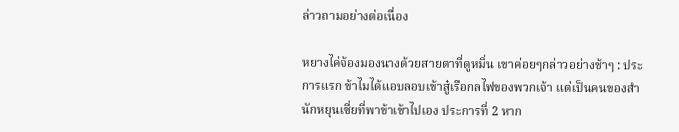ล่าวถามอย่างต่อเนื่อง

หยางไค่จ้องมองนางด้วยสายตาที่ดูหมิ่น เขาค่อยๆกล่าวอย่างช้าๆ : ประการแรก ข้าไมได้แอบลอบเข้าสู๋เรือกลไฟของพวกเจ้า แต่เป็นคนของสำนักหยุนเซี่ยที่พาข้าเข้าไปเอง ประการที่ 2 หาก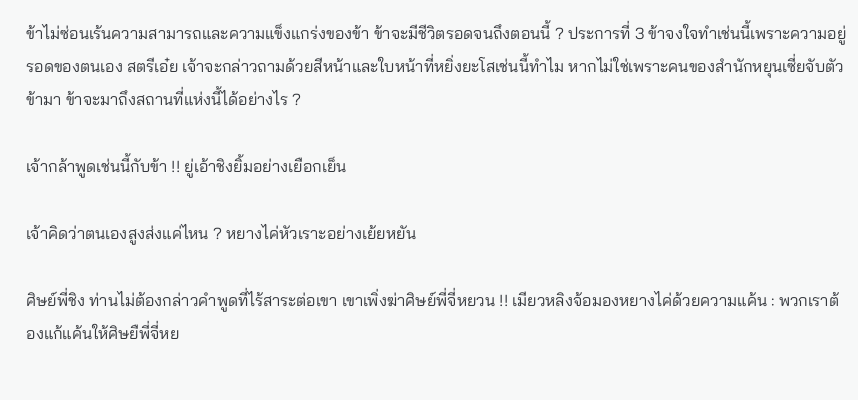ข้าไม่ซ่อนเร้นความสามารถและความแข็งแกร่งของข้า ข้าจะมีชีวิตรอดจนถึงตอนนี้ ? ประการที่ 3 ข้าจงใจทำเช่นนี้เพราะความอยู่รอดของตนเอง สตรีเอ๋ย เจ้าจะกล่าวถามด้วยสีหน้าและใบหน้าที่หยิ่งยะโสเช่นนี้ทำไม หากไม่ใช่เพราะคนของสำนักหยุนเซี่ยจับตัวข้ามา ข้าจะมาถึงสถานที่แห่งนี้ได้อย่างไร ?

เจ้ากล้าพูดเช่นนี้กับข้า !! ยู่เอ้าชิงยิ้มอย่างเยือกเย็น

เจ้าคิดว่าตนเองสูงส่งแค่ไหน ? หยางไค่หัวเราะอย่างเย้ยหยัน

ศิษย์พี่ชิง ท่านไม่ต้องกล่าวคำพูดที่ไร้สาระต่อเขา เขาเพิ่งฆ่าศิษย์พี่จี่หยวน !! เมียวหลิงจ้อมองหยางไค่ด้วยความแค้น : พวกเราต้องแก้แค้นให้ศิษยืพี่จี่หย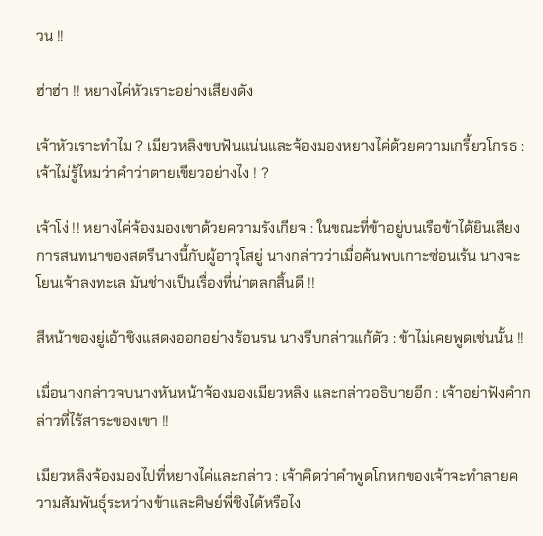วน !!

ฮ่าฮ่า !! หยางไค่หัวเราะอย่างเสียงดัง

เจ้าหัวเราะทำไม ? เมียวหลิงขบฟันแน่นและจ้องมองหยางไค่ด้วยความเกรี้ยวโกรธ : เจ้าไม่รู้ไหมว่าคำว่าตายเขียวอย่างไง ! ?

เจ้าโง่ !! หยางไค่จ้องมองเขาด้วยความรังเกียจ : ในขณะที่ข้าอยู่บนเรือข้าได้ยินเสียงการสนทนาของสตรีนางนี้กับผู้อาวุโสยู่ นางกล่าวว่าเมื่อค้นพบเกาะซ่อนเร้น นางจะโยนเจ้าลงทะเล มันช่างเป็นเรื่องที่น่าตลกสิ้นดี !!

สีหน้าของยู่เอ้าชิงแสดงออกอย่างร้อนรน นางรีบกล่าวแก้ตัว : ข้าไม่เคยพูดเช่นนั้น !!

เมื่อนางกล่าวจบนางหันหน้าจ้องมองเมียวหลิง และกล่าวอธิบายอีก : เจ้าอย่าฟังคำกล่าวที่ไร้สาระของเขา !!

เมียวหลิงจ้องมองไปที่หยางไค่และกล่าว : เจ้าคิดว่าคำพูดโกหกของเจ้าจะทำลายความสัมพันธุ์ระหว่างข้าและศิษย์พี่ชิงได้หรือไง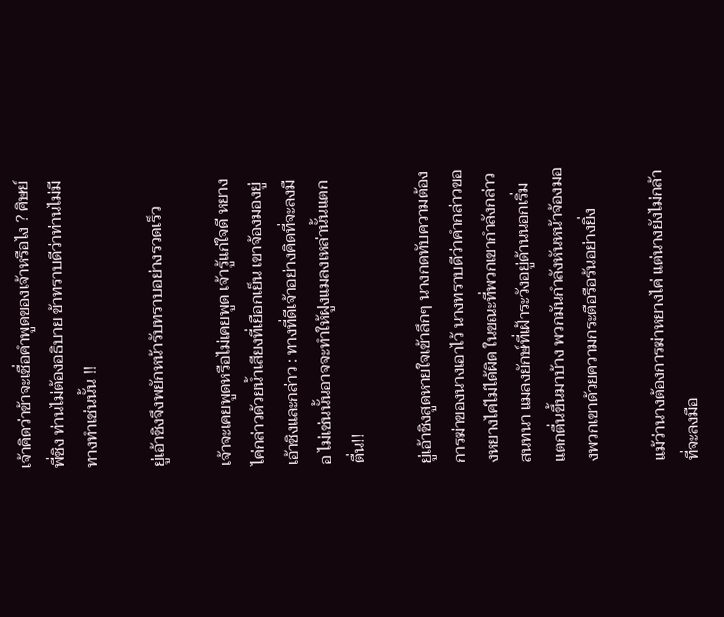เจ้าคิดว่าข้าจะเชื่อคำพูดของเจ้าหรือไง ? ศิษย์พี่ชิง ท่านไม่ต้องอธิบาย ข้าทราบดีว่าท่านไม่มีทางทำเช่นนั้น !!

ยู่เอ้าชิงจึงพยักหน้ารับทราบอย่างรวดเร็ว

เจ้าจะเคยพูดหรือไม่เคยพูด เจ้ารู้แก่ใจดี หยางไค่กล่าวด้วยน้ำเสียงที่เยือกเย็น เขาจ้องมองยู่เอ้าชิงและกล่าว : ทางที่ดีเจ้าอย่างคิดที่จะลงมือ ไม่เช่นนั้นอาจจะทำให้ฝูงแมลงเหล่านั้นแตกตื่น!!

ยู่เอ้าชิงสูดหายใจเข้าลึกๆ นางกดทับความต้องการฆ่าของนางเอาไว้ นางทราบดีว่าคำกล่าวของหยางไค่ไม่ได้ผิด ในขณะที่พวกเขากำลังกล่าวสนทนา แมลงยักษ์ที่เฝ้าระวังอยู่ด้านนอกเริ่มแตกตื่นขึ้นมาบ้าง พวกมันกำลังหันหน้าจ้องมองพวกเขาด้วยความกระตือรือร้นอย่างยิ่ง

แม้ว่านางต้องการฆ่าหยางไค่ แต่นางยังไม่กล้าที่จะลงมือ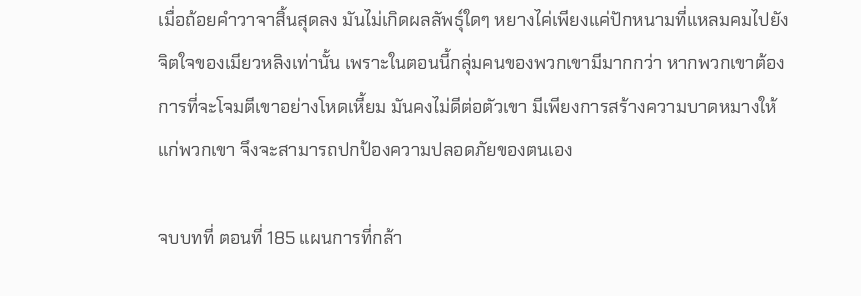เมื่อถ้อยคำวาจาสิ้นสุดลง มันไม่เกิดผลลัพธุ์ใดๆ หยางไค่เพียงแค่ปักหนามที่แหลมคมไปยังจิตใจของเมียวหลิงเท่านั้น เพราะในตอนนี้กลุ่มคนของพวกเขามีมากกว่า หากพวกเขาต้องการที่จะโจมตีเขาอย่างโหดเหี้ยม มันคงไม่ดีต่อตัวเขา มีเพียงการสร้างความบาดหมางให้แก่พวกเขา จึงจะสามารถปกป้องความปลอดภัยของตนเอง

จบบทที่ ตอนที่ 185 แผนการที่กล้า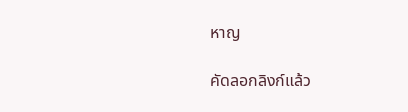หาญ

คัดลอกลิงก์แล้ว